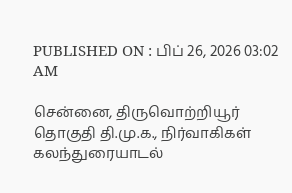PUBLISHED ON : பிப் 26, 2026 03:02 AM

சென்னை, திருவொற்றியூர் தொகுதி தி.மு.க., நிர்வாகிகள் கலந்துரையாடல்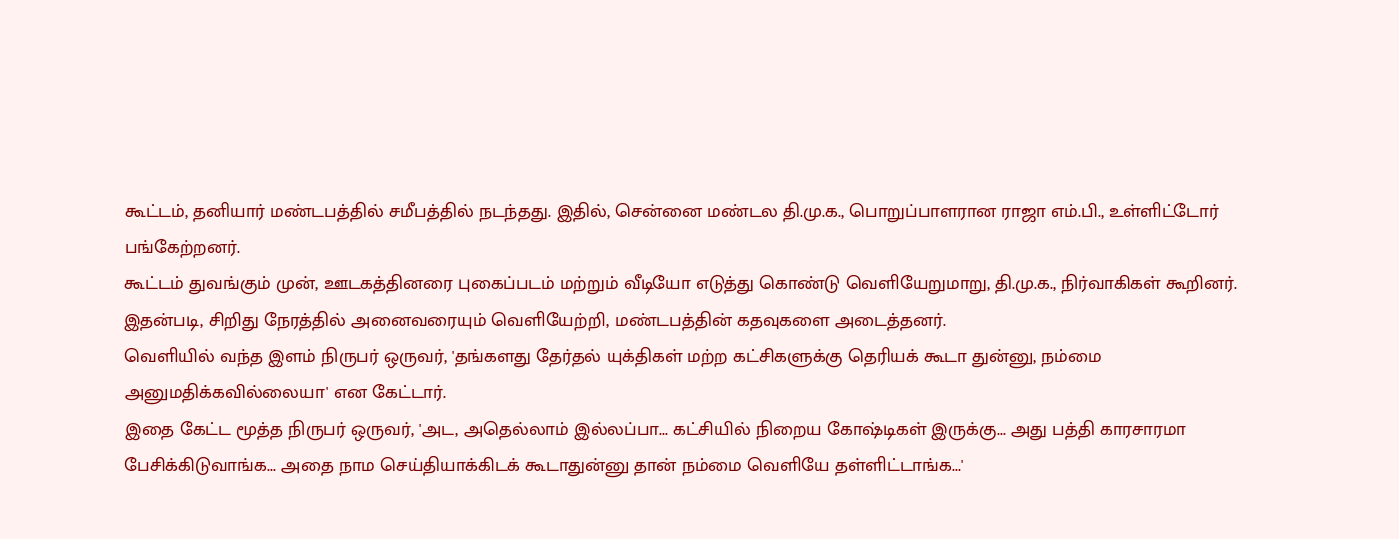கூட்டம், தனியார் மண்டபத்தில் சமீபத்தில் நடந்தது. இதில், சென்னை மண்டல தி.மு.க., பொறுப்பாளரான ராஜா எம்.பி., உள்ளிட்டோர் பங்கேற்றனர்.
கூட்டம் துவங்கும் முன், ஊடகத்தினரை புகைப்படம் மற்றும் வீடியோ எடுத்து கொண்டு வெளியேறுமாறு, தி.மு.க., நிர்வாகிகள் கூறினர். இதன்படி, சிறிது நேரத்தில் அனைவரையும் வெளியேற்றி, மண்டபத்தின் கதவுகளை அடைத்தனர்.
வெளியில் வந்த இளம் நிருபர் ஒருவர், 'தங்களது தேர்தல் யுக்திகள் மற்ற கட்சிகளுக்கு தெரியக் கூடா துன்னு, நம்மை அனுமதிக்கவில்லையா' என கேட்டார்.
இதை கேட்ட மூத்த நிருபர் ஒருவர், 'அட, அதெல்லாம் இல்லப்பா... கட்சியில் நிறைய கோஷ்டிகள் இருக்கு... அது பத்தி காரசாரமா பேசிக்கிடுவாங்க... அதை நாம செய்தியாக்கிடக் கூடாதுன்னு தான் நம்மை வெளியே தள்ளிட்டாங்க...'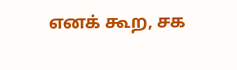எனக் கூற, சக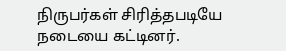நிருபர்கள் சிரித்தபடியே நடையை கட்டினர்.